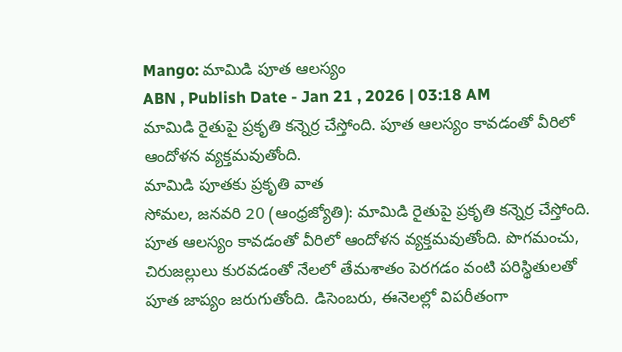Mango: మామిడి పూత ఆలస్యం
ABN , Publish Date - Jan 21 , 2026 | 03:18 AM
మామిడి రైతుపై ప్రకృతి కన్నెర్ర చేస్తోంది. పూత ఆలస్యం కావడంతో వీరిలో ఆందోళన వ్యక్తమవుతోంది.
మామిడి పూతకు ప్రకృతి వాత
సోమల, జనవరి 20 (ఆంధ్రజ్యోతి): మామిడి రైతుపై ప్రకృతి కన్నెర్ర చేస్తోంది. పూత ఆలస్యం కావడంతో వీరిలో ఆందోళన వ్యక్తమవుతోంది. పొగమంచు, చిరుజల్లులు కురవడంతో నేలలో తేమశాతం పెరగడం వంటి పరిస్థితులతో పూత జాప్యం జరుగుతోంది. డిసెంబరు, ఈనెలల్లో విపరీతంగా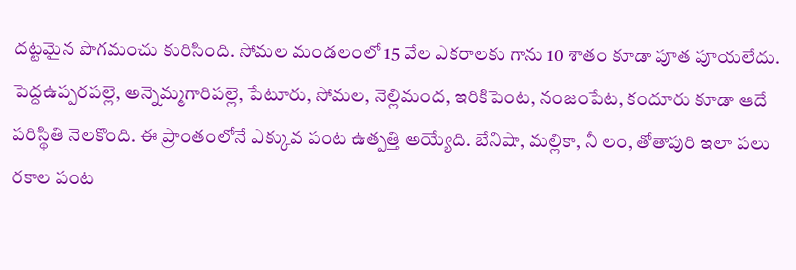దట్టమైన పొగమంచు కురిసింది. సోమల మండలంలో 15 వేల ఎకరాలకు గాను 10 శాతం కూడా పూత పూయలేదు. పెద్దఉప్పరపల్లె, అన్నెమ్మగారిపల్లె, పేటూరు, సోమల, నెల్లిమంద, ఇరికిపెంట, నంజంపేట, కందూరు కూడా ఆదే పరిస్థితి నెలకొంది. ఈ ప్రాంతంలోనే ఎక్కువ పంట ఉత్పత్తి అయ్యేది. బేనిషా, మల్లికా, నీ లం, తోతాపురి ఇలా పలు రకాల పంట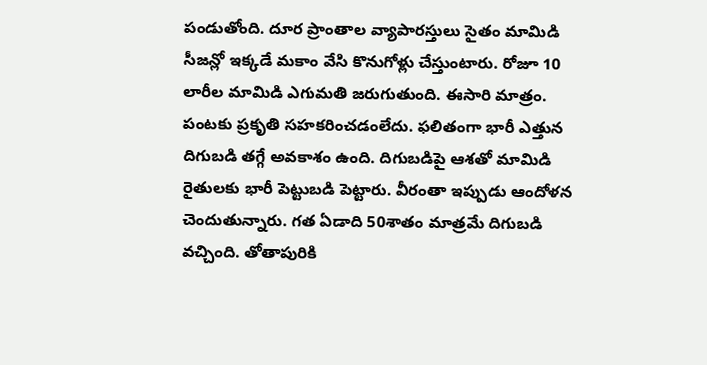పండుతోంది. దూర ప్రాంతాల వ్యాపారస్తులు సైతం మామిడి సీజన్లో ఇక్కడే మకాం వేసి కొనుగోళ్లు చేస్తుంటారు. రోజూ 10 లారీల మామిడి ఎగుమతి జరుగుతుంది. ఈసారి మాత్రం. పంటకు ప్రకృతి సహకరించడంలేదు. ఫలితంగా భారీ ఎత్తున దిగుబడి తగ్గే అవకాశం ఉంది. దిగుబడిపై ఆశతో మామిడి రైతులకు భారీ పెట్టుబడి పెట్టారు. వీరంతా ఇప్పుడు ఆందోళన చెందుతున్నారు. గత ఏడాది 50శాతం మాత్రమే దిగుబడి వచ్చింది. తోతాపురికి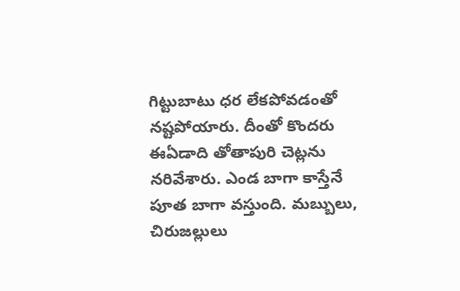గిట్టుబాటు ధర లేకపోవడంతో నష్టపోయారు. దీంతో కొందరు ఈఏడాది తోతాపురి చెట్లను నరివేశారు. ఎండ బాగా కాస్తేనే పూత బాగా వస్తుంది. మబ్బులు, చిరుజల్లులు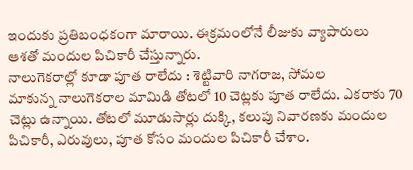ఇందుకు ప్రతిబంధకంగా మారాయి. ఈక్రమంలోనే లీజుకు వ్యాపారులు ఆశతో మందుల పిచికారీ చేస్తున్నారు.
నాలుగెకరాల్లో కూడా పూత రాలేదు : శెట్టివారి నాగరాజ, సోమల
మాకున్న నాలుగెకరాల మామిడి తోటలో 10 చెట్లకు పూత రాలేదు. ఎకరాకు 70 చెట్లు ఉన్నాయి. తోటలో మూడుసార్లు దుక్కి, కలుపు నివారణకు మందుల పిచికారీ, ఎరువులు, పూత కోసం మందుల పిచికారీ చేశాం.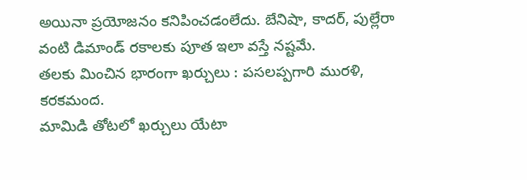అయినా ప్రయోజనం కనిపించడంలేదు. బేనిషా, కాదర్, పుల్లేరా వంటి డిమాండ్ రకాలకు పూత ఇలా వస్తే నష్టమే.
తలకు మించిన భారంగా ఖర్చులు : పసలప్పగారి మురళి, కరకమంద.
మామిడి తోటలో ఖర్చులు యేటా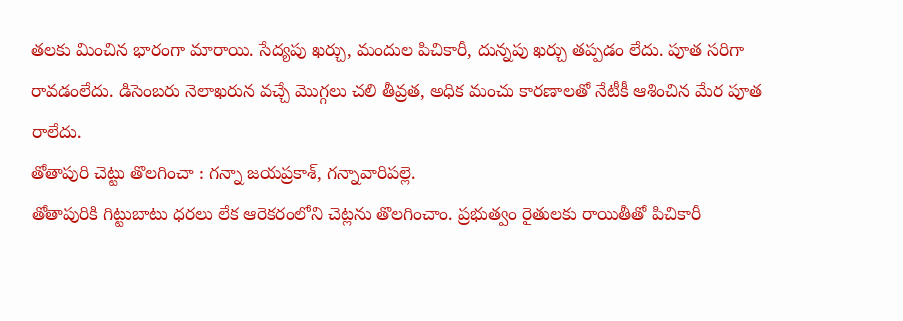తలకు మించిన భారంగా మారాయి. సేద్యపు ఖర్చు, మందుల పిచికారీ, దున్నపు ఖర్చు తప్పడం లేదు. పూత సరిగా రావడంలేదు. డిసెంబరు నెలాఖరున వచ్చే మొగ్గలు చలి తీవ్రత, అధిక మంచు కారణాలతో నేటీకీ ఆశించిన మేర పూత రాలేదు.
తోతాపురి చెట్టు తొలగించా : గన్నా జయప్రకాశ్, గన్నావారిపల్లె.
తోతాపురికి గిట్టుబాటు ధరలు లేక ఆరెకరంలోని చెట్లను తొలగించాం. ప్రభుత్వం రైతులకు రాయితీతో పిచికారీ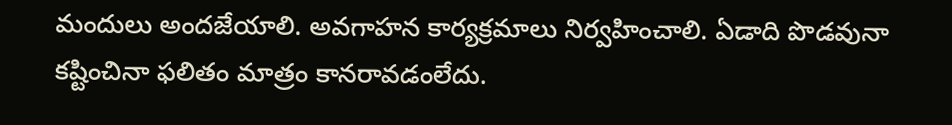మందులు అందజేయాలి. అవగాహన కార్యక్రమాలు నిర్వహించాలి. ఏడాది పొడవునా కష్టించినా ఫలితం మాత్రం కానరావడంలేదు.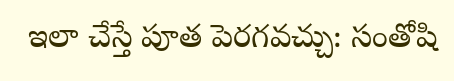ఇలా చేస్తే పూత పెరగవచ్చు: సంతోషి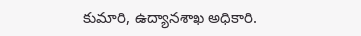కుమారి, ఉద్యానశాఖ అధికారి.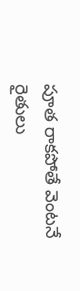పూత రాకపోతే వెంటనే రైతులు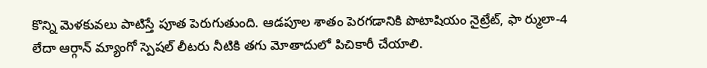కొన్ని మెళకువలు పాటిస్తే పూత పెరుగుతుంది. ఆడపూల శాతం పెరగడానికి పొటాషియం నైట్రేట్, ఫా ర్ములా-4 లేదా ఆర్గాన్ మ్యాంగో స్పెషల్ లీటరు నీటికి తగు మోతాదులో పిచికారీ చేయాలి.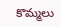కొమ్మలు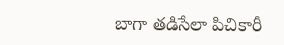బాగా తడిసేలా పిచికారీ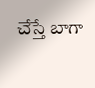చేస్తే బాగా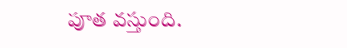పూత వస్తుంది.